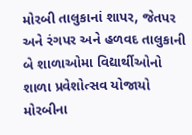મોરબી તાલુકાનાં શાપર, જેતપર અને રંગપર અને હળવદ તાલુકાની બે શાળાઓમા વિદ્યાર્થીઓનો શાળા પ્રવેશોત્સવ યોજાયો મોરબીના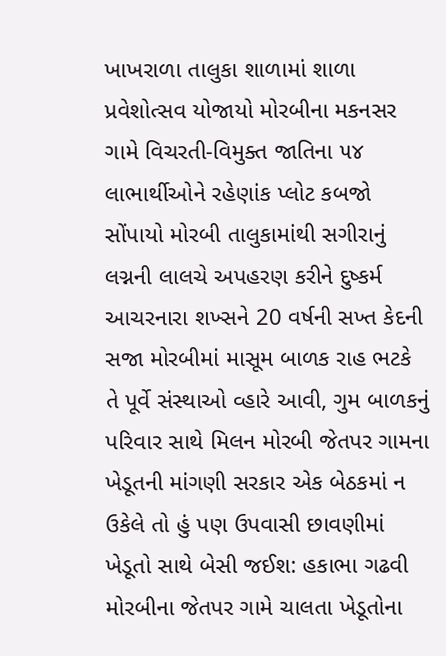ખાખરાળા તાલુકા શાળામાં શાળા પ્રવેશોત્સવ યોજાયો મોરબીના મકનસર ગામે વિચરતી-વિમુક્ત જાતિના ૫૪ લાભાર્થીઓને રહેણાંક પ્લોટ કબજો સોંપાયો મોરબી તાલુકામાંથી સગીરાનું લગ્નની લાલચે અપહરણ કરીને દુષ્કર્મ આચરનારા શખ્સને 20 વર્ષની સખ્ત કેદની સજા મોરબીમાં માસૂમ બાળક રાહ ભટકે તે પૂર્વે સંસ્થાઓ વ્હારે આવી, ગુમ બાળકનું પરિવાર સાથે મિલન મોરબી જેતપર ગામના ખેડૂતની માંગણી સરકાર એક બેઠકમાં ન ઉકેલે તો હું પણ ઉપવાસી છાવણીમાં ખેડૂતો સાથે બેસી જઈશ: હકાભા ગઢવી મોરબીના જેતપર ગામે ચાલતા ખેડૂતોના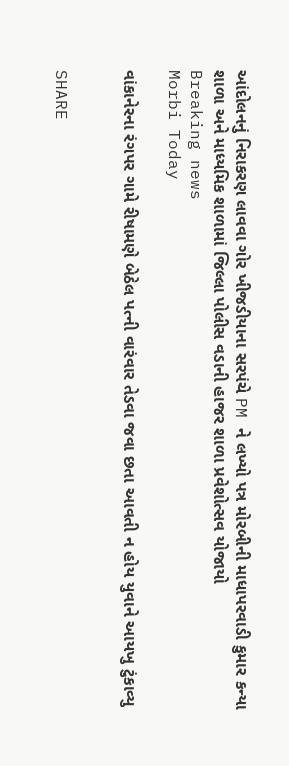આંદોલનનું નિરાકરણ લાવવા ગોર ખીજડીયાના સરપંચે PM ને લખ્યો પત્ર મોરબીની માધાપરવાડી કુમાર કન્યા શાળા અને માધ્યમિક શાળામાં જિલ્લા પોલીસ વડાની હાજર શાળા પ્રવેશોત્સવ યોજાયો
Breaking news
Morbi Today

વાંકાનેરના રંગપર ગામે રીષામણે બેઠેલ પત્ની વારંવાર તેડવા જવા છતા આવતી ન હોય યુવાને આયખુ ટુંકાવ્યુ


SHARE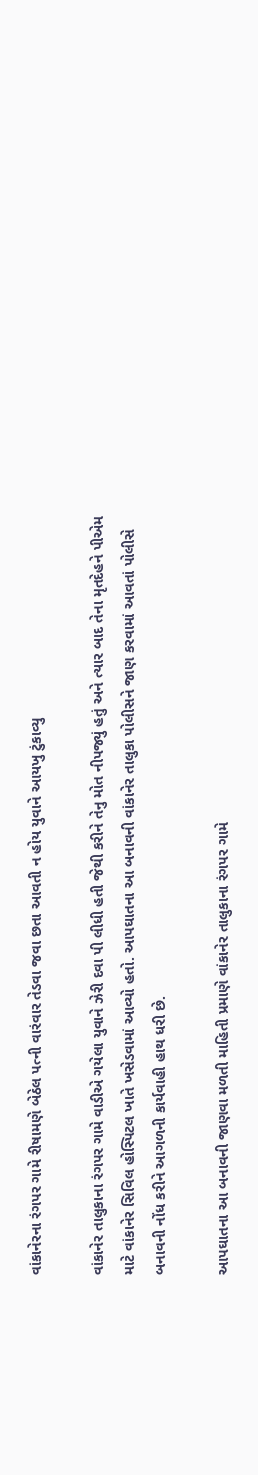વાંકાનેરના રંગપર ગામે રીષામણે બેઠેલ પત્ની વારંવાર તેડવા જવા છતા આવતી ન હોય યુવાને આયખુ ટુંકાવ્યુ

વાંકાનેર તાલુકાના રંગપર ગામે વાડીએ ગયેલા યુવાને ઝેરી દવા પી લીધી હતી જેથી કરીને તેનુ મોત નીપજ્યું હતું અને ત્યાર બાદ તેના મૃતદેહને પીએમ માટે વાંકાનેર સિવિલ હોસ્પિટલ ખાતે ખસેડવામાં આવ્યો હતો. આપઘાતના આ બનાવની વાંકાનેર તાલુકા પોલીસને જાણ કરવામાં આવતાં પોલીસે બનાવની નોંધ કરીને આગળની કાર્યવાહી હાથ ધરી છે.

આપઘાતના આ બનાવની જાણવા મળતી માહિતી પ્રમાણે વાંકાનેર તાલુકાના રંગપર ગામે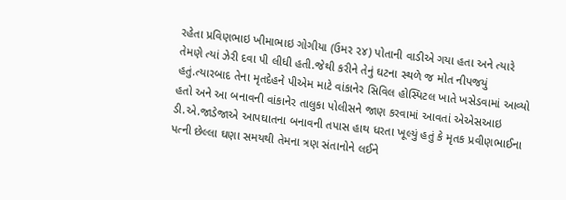રહેતા પ્રવિણભાઇ ખીમાભાઇ ગોગીયા (ઉમર ૨૪) પોતાની વાડીએ ગયા હતા અને ત્યારે તેમણે ત્યાં ઝેરી દવા પી લીધી હતી.જેથી કરીને તેનું ઘટના સ્થળે જ મોત નીપજયું હતું.ત્યારબાદ તેના મૃતદેહને પીએમ માટે વાંકાનેર સિવિલ હોસ્પિટલ ખાતે ખસેડવામાં આવ્યો હતો અને આ બનાવની વાંકાનેર તાલુકા પોલીસને જાણ કરવામાં આવતાં એએસઆઇ ડી.એ.જાડેજાએ આપઘાતના બનાવની તપાસ હાથ ધરતા ખૂલ્યું હતું કે મૃતક પ્રવીણભાઈના પત્ની છેલ્લા ઘણા સમયથી તેમના ત્રણ સંતાનોને લઈને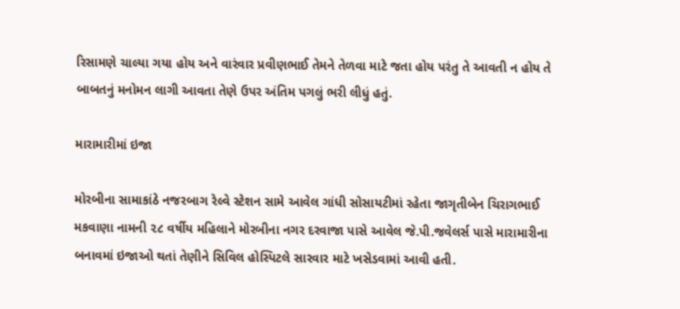રિસામણે ચાલ્યા ગયા હોય અને વારંવાર પ્રવીણભાઈ તેમને તેળવા માટે જતા હોય પરંતુ તે આવતી ન હોય તે બાબતનું મનોમન લાગી આવતા તેણે ઉપર અંતિમ પગલું ભરી લીધું હતું.

મારામારીમાં ઇજા

મોરબીના સામાકાંઠે નજરબાગ રેલ્વે સ્ટેશન સામે આવેલ ગાંધી સોસાયટીમાં રહેતા જાગૃતીબેન ચિરાગભાઈ મકવાણા નામની ૨૮ વર્ષીય મહિલાને મોરબીના નગર દરવાજા પાસે આવેલ જે.પી.જવેલર્સ પાસે મારામારીના બનાવમાં ઇજાઓ થતાં તેણીને સિવિલ હોસ્પિટલે સારવાર માટે ખસેડવામાં આવી હતી.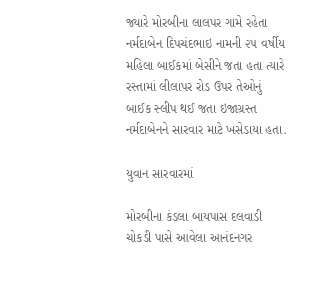જ્યારે મોરબીના લાલપર ગામે રહેતા નર્મદાબેન દિપચંદભાઇ નામની ૨૫ વર્ષીય મહિલા બાઈકમાં બેસીને જતા હતા ત્યારે રસ્તામાં લીલાપર રોડ ઉપર તેઓનું બાઈક સ્લીપ થઈ જતા ઇજાગ્રસ્ત નર્મદાબેનને સારવાર માટે ખસેડાયા હતા.

યુવાન સારવારમાં

મોરબીના કંડલા બાયપાસ દલવાડી ચોકડી પાસે આવેલા આનંદનગર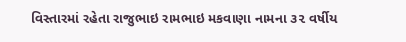વિસ્તારમાં રહેતા રાજુભાઇ રામભાઇ મકવાણા નામના ૩૨ વર્ષીય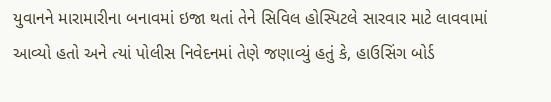યુવાનને મારામારીના બનાવમાં ઇજા થતાં તેને સિવિલ હોસ્પિટલે સારવાર માટે લાવવામાં આવ્યો હતો અને ત્યાં પોલીસ નિવેદનમાં તેણે જણાવ્યું હતું કે, હાઉસિંગ બોર્ડ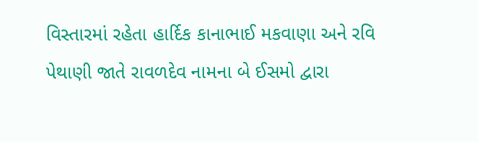વિસ્તારમાં રહેતા હાર્દિક કાનાભાઈ મકવાણા અને રવિ પેથાણી જાતે રાવળદેવ નામના બે ઈસમો દ્વારા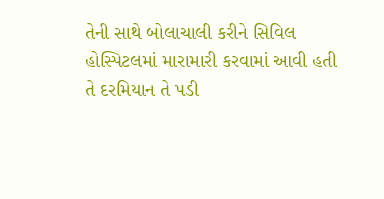તેની સાથે બોલાચાલી કરીને સિવિલ હોસ્પિટલમાં મારામારી કરવામાં આવી હતી તે દરમિયાન તે પડી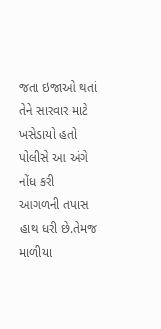જતા ઇજાઓ થતાં તેને સારવાર માટે ખસેડાયો હતો પોલીસે આ અંગે નોંધ કરી આગળની તપાસ હાથ ધરી છે.તેમજ માળીયા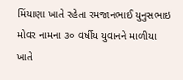મિંયાણા ખાતે રહેતા રમજાનભાઈ યુનુસભાઇ મોવર નામના ૩૦ વર્ષીય યુવાનને માળીયા ખાતે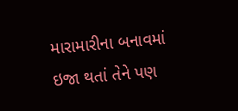મારામારીના બનાવમાં ઇજા થતાં તેને પણ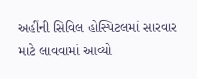અહીંની સિવિલ હોસ્પિટલમાં સારવાર માટે લાવવામાં આવ્યો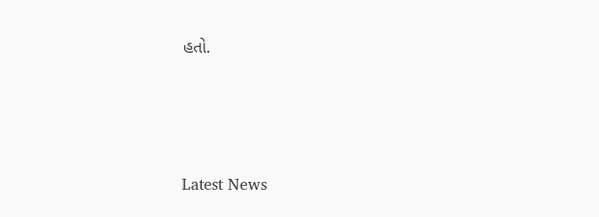હતો.






Latest News